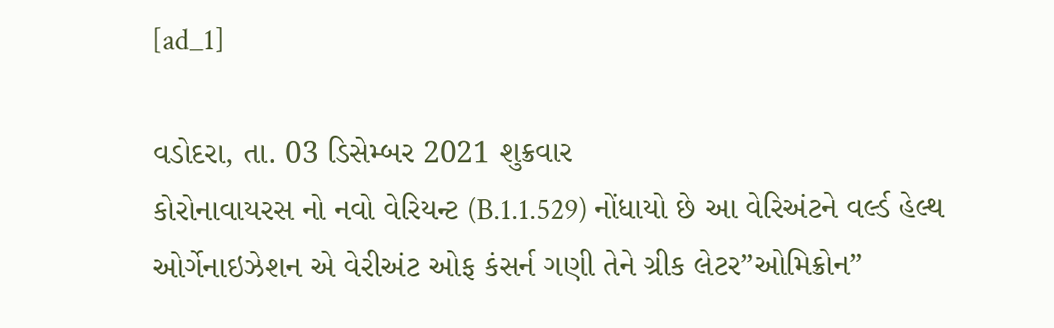[ad_1]

વડોદરા, તા. 03 ડિસેમ્બર 2021 શુક્રવાર
કોરોનાવાયરસ નો નવો વેરિયન્ટ (B.1.1.529) નોંધાયો છે આ વેરિઅંટને વર્લ્ડ હેલ્થ ઓર્ગેનાઇઝેશન એ વેરીઅંટ ઓફ કંસર્ન ગણી તેને ગ્રીક લેટર”ઓમિક્રોન”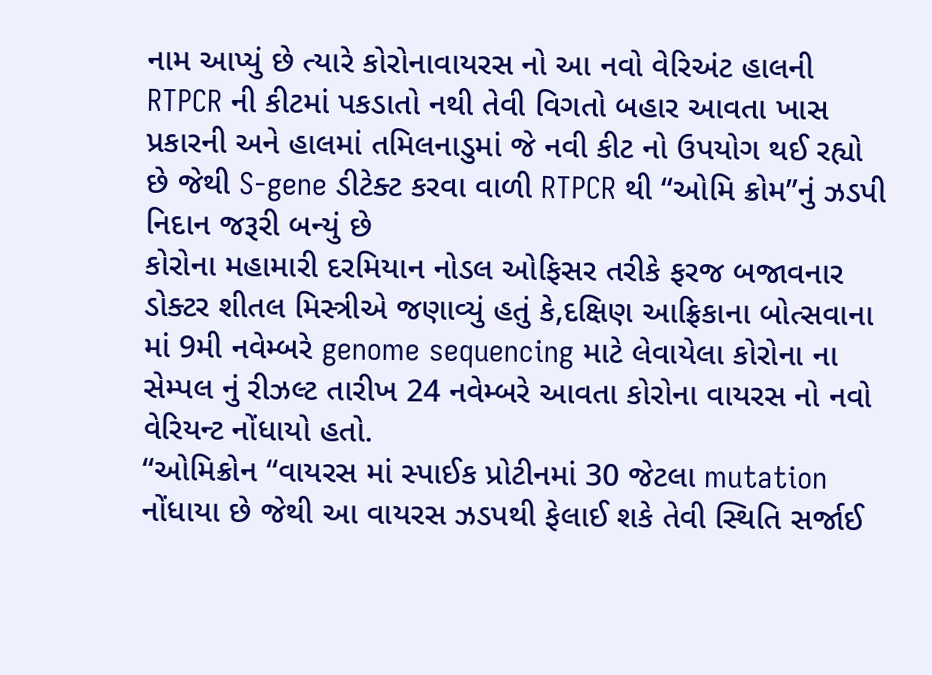નામ આપ્યું છે ત્યારે કોરોનાવાયરસ નો આ નવો વેરિઅંટ હાલની RTPCR ની કીટમાં પકડાતો નથી તેવી વિગતો બહાર આવતા ખાસ પ્રકારની અને હાલમાં તમિલનાડુમાં જે નવી કીટ નો ઉપયોગ થઈ રહ્યો છે જેથી S-gene ડીટેક્ટ કરવા વાળી RTPCR થી “ઓમિ ક્રોમ”નું ઝડપી નિદાન જરૂરી બન્યું છે
કોરોના મહામારી દરમિયાન નોડલ ઓફિસર તરીકે ફરજ બજાવનાર ડોક્ટર શીતલ મિસ્ત્રીએ જણાવ્યું હતું કે,દક્ષિણ આફ્રિકાના બોત્સવાના માં 9મી નવેમ્બરે genome sequencing માટે લેવાયેલા કોરોના ના સેમ્પલ નું રીઝલ્ટ તારીખ 24 નવેમ્બરે આવતા કોરોના વાયરસ નો નવો વેરિયન્ટ નોંધાયો હતો.
“ઓમિક્રોન “વાયરસ માં સ્પાઈક પ્રોટીનમાં 30 જેટલા mutation નોંધાયા છે જેથી આ વાયરસ ઝડપથી ફેલાઈ શકે તેવી સ્થિતિ સર્જાઈ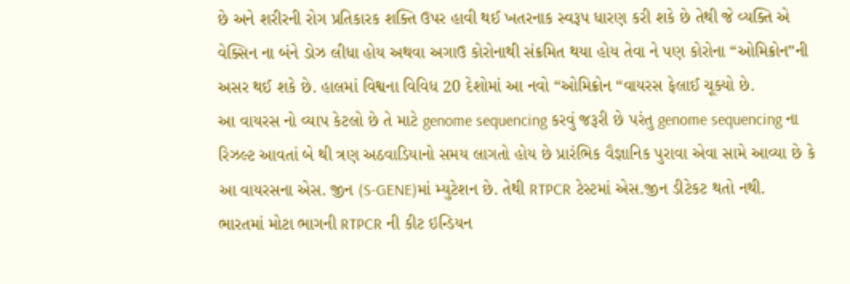છે અને શરીરની રોગ પ્રતિકારક શક્તિ ઉપર હાવી થઈ ખતરનાક સ્વરૂપ ધારણ કરી શકે છે તેથી જે વ્યક્તિ એ વેક્સિન ના બંને ડોઝ લીધા હોય અથવા અગાઉ કોરોનાથી સંક્રમિત થયા હોય તેવા ને પણ કોરોના “ઓમિક્રોન”ની અસર થઈ શકે છે. હાલમાં વિશ્વના વિવિધ 20 દેશોમાં આ નવો “ઓમિક્રોન “વાયરસ ફેલાઈ ચૂક્યો છે.
આ વાયરસ નો વ્યાપ કેટલો છે તે માટે genome sequencing કરવું જરૂરી છે પરંતુ genome sequencing ના રિઝલ્ટ આવતાં બે થી ત્રણ અઠવાડિયાનો સમય લાગતો હોય છે પ્રારંભિક વૈજ્ઞાનિક પુરાવા એવા સામે આવ્યા છે કે આ વાયરસના એસ. જીન (S-GENE)માં મ્યુટેશન છે. તેથી RTPCR ટેસ્ટમાં એસ.જીન ડીટેકટ થતો નથી.
ભારતમાં મોટા ભાગની RTPCR ની કીટ ઇન્ડિયન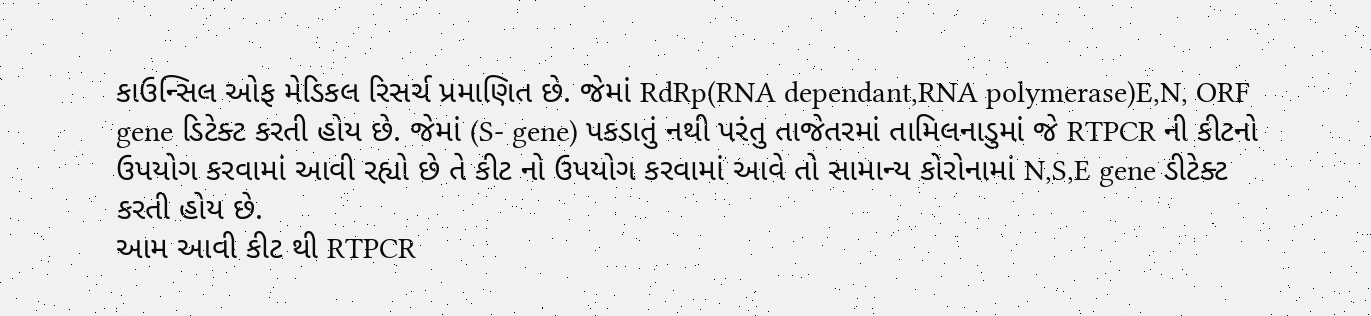કાઉન્સિલ ઓફ મેડિકલ રિસર્ચ પ્રમાણિત છે. જેમાં RdRp(RNA dependant,RNA polymerase)E,N, ORF gene ડિટેક્ટ કરતી હોય છે. જેમાં (S- gene) પકડાતું નથી પરંતુ તાજેતરમાં તામિલનાડુમાં જે RTPCR ની કીટનો ઉપયોગ કરવામાં આવી રહ્યો છે તે કીટ નો ઉપયોગ કરવામાં આવે તો સામાન્ય કોરોનામાં N,S,E gene ડીટેક્ટ કરતી હોય છે.
આમ આવી કીટ થી RTPCR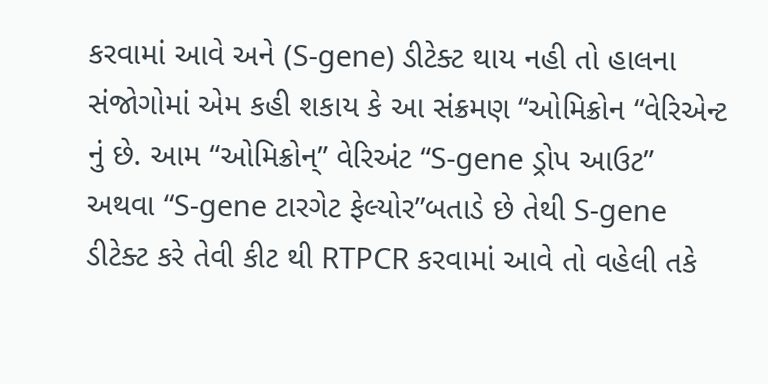કરવામાં આવે અને (S-gene) ડીટેક્ટ થાય નહી તો હાલના સંજોગોમાં એમ કહી શકાય કે આ સંક્રમણ “ઓમિક્રોન “વેરિએન્ટ નું છે. આમ “ઓમિક્રોન્” વેરિઅંટ “S-gene ડ્રોપ આઉટ” અથવા “S-gene ટારગેટ ફેલ્યોર”બતાડે છે તેથી S-gene ડીટેક્ટ કરે તેવી કીટ થી RTPCR કરવામાં આવે તો વહેલી તકે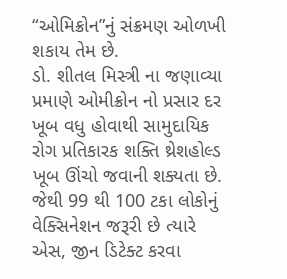“ઓમિક્રોન”નું સંક્રમણ ઓળખી શકાય તેમ છે.
ડો. શીતલ મિસ્ત્રી ના જણાવ્યા પ્રમાણે ઓમીક્રોન નો પ્રસાર દર ખૂબ વધુ હોવાથી સામુદાયિક રોગ પ્રતિકારક શક્તિ થ્રેશહોલ્ડ ખૂબ ઊંચો જવાની શક્યતા છે. જેથી 99 થી 100 ટકા લોકોનું વેક્સિનેશન જરૂરી છે ત્યારે એસ, જીન ડિટેક્ટ કરવા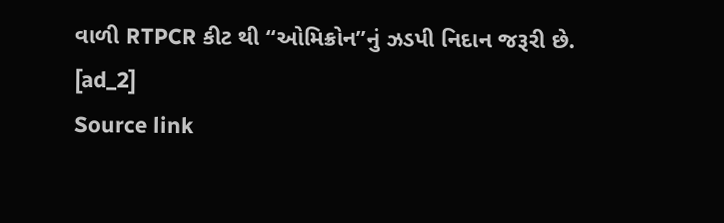વાળી RTPCR કીટ થી “ઓમિક્રોન”નું ઝડપી નિદાન જરૂરી છે.
[ad_2]
Source link